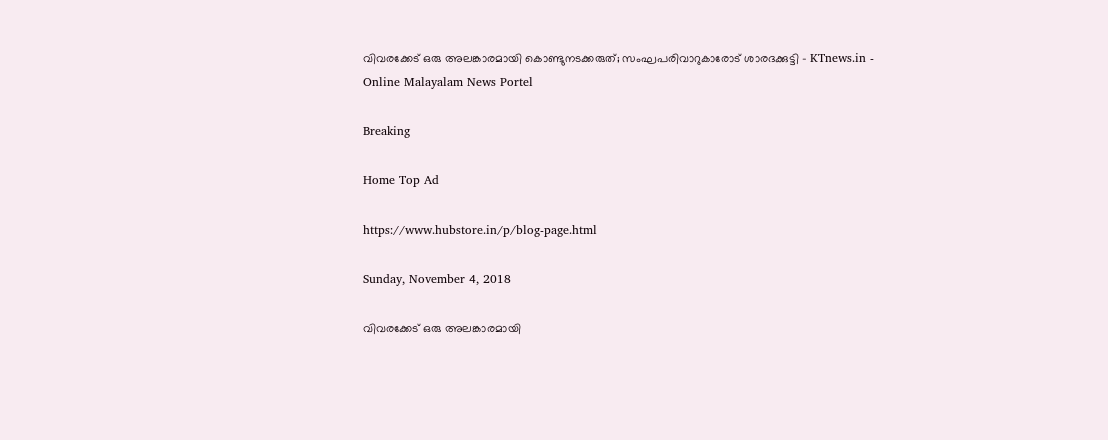വിവരക്കേട് ഒരു അലങ്കാരമായി കൊണ്ടുനടക്കരുത്; സംഘപരിവാറുകാരോട് ശാരദക്കുട്ടി - KTnews.in - Online Malayalam News Portel

Breaking

Home Top Ad

https://www.hubstore.in/p/blog-page.html

Sunday, November 4, 2018

വിവരക്കേട് ഒരു അലങ്കാരമായി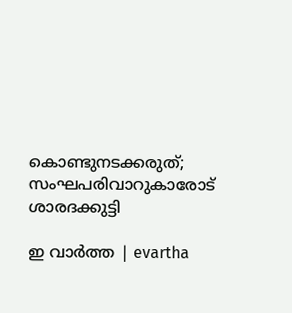കൊണ്ടുനടക്കരുത്; സംഘപരിവാറുകാരോട് ശാരദക്കുട്ടി

ഇ വാർത്ത | evartha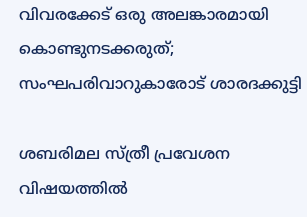വിവരക്കേട് ഒരു അലങ്കാരമായി കൊണ്ടുനടക്കരുത്; സംഘപരിവാറുകാരോട് ശാരദക്കുട്ടി

ശബരിമല സ്ത്രീ പ്രവേശന വിഷയത്തില്‍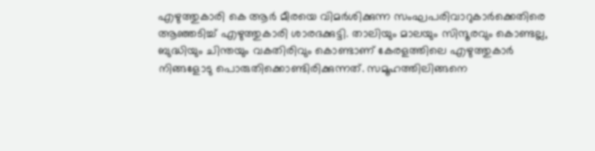എഴുത്തുകാരി കെ ആര്‍ മീരയെ വിമര്‍ശിക്കുന്ന സംഘപരിവാറുകാര്‍ക്കെതിരെ ആഞ്ഞടിച്ച് എഴുത്തുകാരി ശാരദക്കുട്ടി. താലിയും മാലയും സിന്ദൂരവും കൊണ്ടല്ല, ബുദ്ധിയും ചിന്തയും വകതിരിവും കൊണ്ടാണ് കേരളത്തിലെ എഴുത്തുകാര്‍ നിങ്ങളോടു പൊരുതിക്കൊണ്ടിരിക്കുന്നത്. സമൂഹത്തിലിങ്ങനെ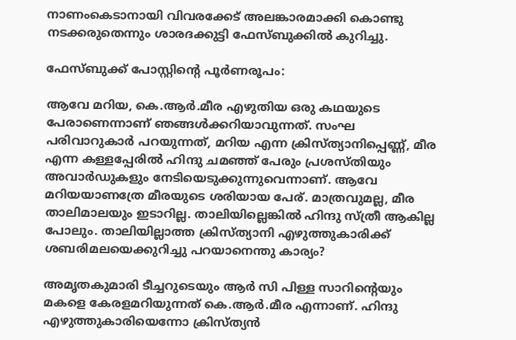നാണംകെടാനായി വിവരക്കേട് അലങ്കാരമാക്കി കൊണ്ടു നടക്കരുതെന്നും ശാരദക്കുട്ടി ഫേസ്ബുക്കില്‍ കുറിച്ചു.

ഫേസ്ബുക്ക് പോസ്റ്റിന്റെ പൂര്‍ണരൂപം:

ആവേ മറിയ, കെ.ആര്‍.മീര എഴുതിയ ഒരു കഥയുടെ പേരാണെന്നാണ് ഞങ്ങള്‍ക്കറിയാവുന്നത്. സംഘ പരിവാറുകാര്‍ പറയുന്നത്, മറിയ എന്ന ക്രിസ്ത്യാനിപ്പെണ്ണ്, മീര എന്ന കള്ളപ്പേരില്‍ ഹിന്ദു ചമഞ്ഞ് പേരും പ്രശസ്തിയും അവാര്‍ഡുകളും നേടിയെടുക്കുന്നുവെന്നാണ്. ആവേ മറിയയാണത്രേ മീരയുടെ ശരിയായ പേര്. മാത്രവുമല്ല, മീര താലിമാലയും ഇടാറില്ല. താലിയില്ലെങ്കില്‍ ഹിന്ദു സ്ത്രീ ആകില്ല പോലും. താലിയില്ലാത്ത ക്രിസ്ത്യാനി എഴുത്തുകാരിക്ക് ശബരിമലയെക്കുറിച്ചു പറയാനെന്തു കാര്യം?

അമൃതകുമാരി ടീച്ചറുടെയും ആര്‍ സി പിള്ള സാറിന്റെയും മകളെ കേരളമറിയുന്നത് കെ.ആര്‍.മീര എന്നാണ്. ഹിന്ദു എഴുത്തുകാരിയെന്നോ ക്രിസ്ത്യന്‍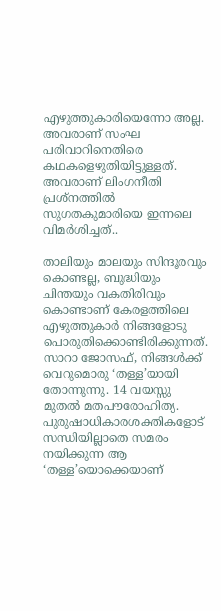എഴുത്തുകാരിയെന്നോ അല്ല. അവരാണ് സംഘ പരിവാറിനെതിരെ കഥകളെഴുതിയിട്ടുള്ളത്. അവരാണ് ലിംഗനീതി പ്രശ്‌നത്തില്‍ സുഗതകുമാരിയെ ഇന്നലെ വിമര്‍ശിച്ചത്..

താലിയും മാലയും സിന്ദൂരവും കൊണ്ടല്ല, ബുദ്ധിയും ചിന്തയും വകതിരിവും കൊണ്ടാണ് കേരളത്തിലെ എഴുത്തുകാര്‍ നിങ്ങളോടു പൊരുതിക്കൊണ്ടിരിക്കുന്നത്. സാറാ ജോസഫ്, നിങ്ങള്‍ക്ക് വെറുമൊരു ‘തള്ള’യായി തോന്നുന്നു. 14 വയസ്സു മുതല്‍ മതപൗരോഹിത്യ. പുരുഷാധികാരശക്തികളോട് സന്ധിയില്ലാതെ സമരം നയിക്കുന്ന ആ ‘തള്ള’യൊക്കെയാണ്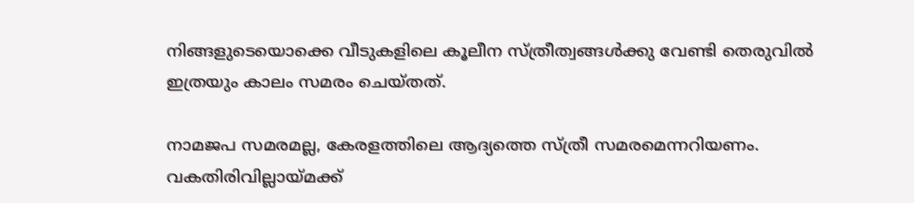നിങ്ങളുടെയൊക്കെ വീടുകളിലെ കൂലീന സ്ത്രീത്വങ്ങള്‍ക്കു വേണ്ടി തെരുവില്‍ ഇത്രയും കാലം സമരം ചെയ്തത്.

നാമജപ സമരമല്ല, കേരളത്തിലെ ആദ്യത്തെ സ്ത്രീ സമരമെന്നറിയണം. വകതിരിവില്ലായ്മക്ക്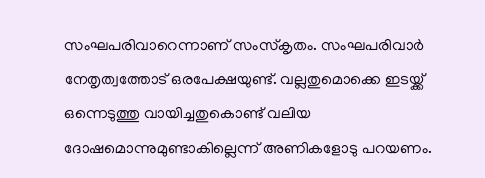സംഘപരിവാറെന്നാണ് സംസ്‌കൃതം. സംഘപരിവാര്‍ നേതൃത്വത്തോട് ഒരപേക്ഷയുണ്ട്. വല്ലതുമൊക്കെ ഇടയ്ക്ക് ഒന്നെടുത്തു വായിച്ചതുകൊണ്ട് വലിയ ദോഷമൊന്നുമുണ്ടാകില്ലെന്ന് അണികളോടു പറയണം.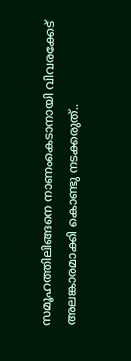സമൂഹത്തിലിങ്ങനെ നാണംകെടാനായി വിവരക്കേട് അലങ്കാരമാക്കി കൊണ്ടു നടക്കരുത്..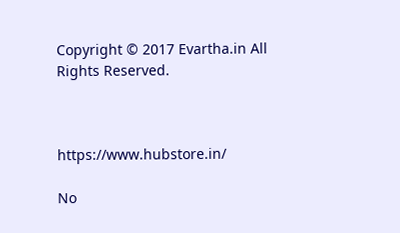Copyright © 2017 Evartha.in All Rights Reserved.



https://www.hubstore.in/

No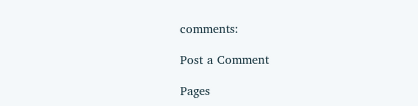comments:

Post a Comment

Pages